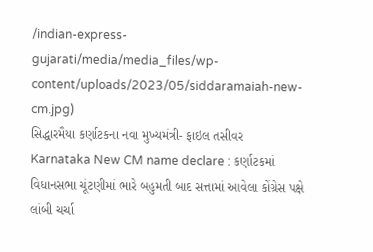/indian-express-gujarati/media/media_files/wp-content/uploads/2023/05/siddaramaiah-new-cm.jpg)
સિદ્ધારમૈયા કર્ણાટકના નવા મુખ્યમંત્રી- ફાઇલ તસીવર
Karnataka New CM name declare : કર્ણાટકમાં વિધાનસભા ચૂંટણીમાં ભારે બહુમતી બાદ સત્તામાં આવેલા કોંગ્રેસ પક્ષે લાંબી ચર્ચા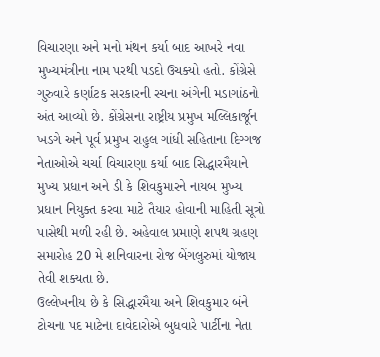વિચારણા અને મનો મંથન કર્યા બાદ આખરે નવા મુખ્યમંત્રીના નામ પરથી પડદો ઉચક્યો હતો. કોંગ્રેસે ગુરુવારે કર્ણાટક સરકારની રચના અંગેની મડાગાંઠનો અંત આવ્યો છે. કોંગ્રેસના રાષ્ટ્રીય પ્રમુખ મલ્લિકાર્જૂન ખડગે અને પૂર્વ પ્રમુખ રાહુલ ગાંધી સહિતાના દિગ્ગજ નેતાઓએ ચર્ચા વિચારણા કર્યા બાદ સિદ્ધારમૈયાને મુખ્ય પ્રધાન અને ડી કે શિવકુમારને નાયબ મુખ્ય પ્રધાન નિયુક્ત કરવા માટે તૈયાર હોવાની માહિતી સૂત્રો પાસેથી મળી રહી છે. અહેવાલ પ્રમાણે શપથ ગ્રહણ સમારોહ 20 મે શનિવારના રોજ બેંગલુરુમાં યોજાય તેવી શક્યતા છે.
ઉલ્લેખનીય છે કે સિદ્ધારમૈયા અને શિવકુમાર બંને ટોચના પદ માટેના દાવેદારોએ બુધવારે પાર્ટીના નેતા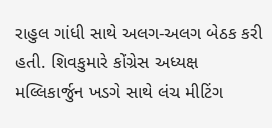રાહુલ ગાંધી સાથે અલગ-અલગ બેઠક કરી હતી. શિવકુમારે કોંગ્રેસ અધ્યક્ષ મલ્લિકાર્જુન ખડગે સાથે લંચ મીટિંગ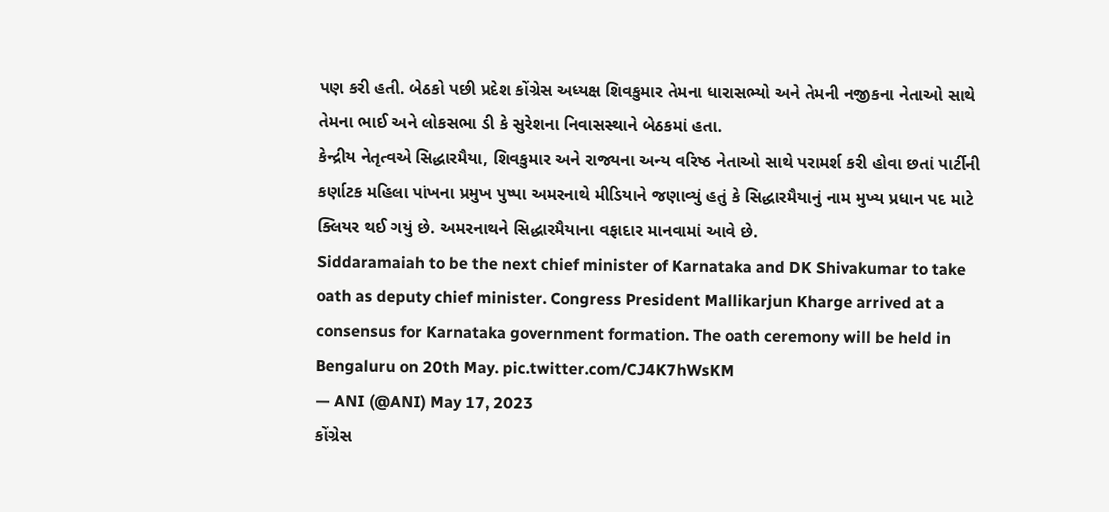પણ કરી હતી. બેઠકો પછી પ્રદેશ કોંગ્રેસ અધ્યક્ષ શિવકુમાર તેમના ધારાસભ્યો અને તેમની નજીકના નેતાઓ સાથે તેમના ભાઈ અને લોકસભા ડી કે સુરેશના નિવાસસ્થાને બેઠકમાં હતા.
કેન્દ્રીય નેતૃત્વએ સિદ્ધારમૈયા, શિવકુમાર અને રાજ્યના અન્ય વરિષ્ઠ નેતાઓ સાથે પરામર્શ કરી હોવા છતાં પાર્ટીની કર્ણાટક મહિલા પાંખના પ્રમુખ પુષ્પા અમરનાથે મીડિયાને જણાવ્યું હતું કે સિદ્ધારમૈયાનું નામ મુખ્ય પ્રધાન પદ માટે ક્લિયર થઈ ગયું છે. અમરનાથને સિદ્ધારમૈયાના વફાદાર માનવામાં આવે છે.
Siddaramaiah to be the next chief minister of Karnataka and DK Shivakumar to take oath as deputy chief minister. Congress President Mallikarjun Kharge arrived at a consensus for Karnataka government formation. The oath ceremony will be held in Bengaluru on 20th May. pic.twitter.com/CJ4K7hWsKM
— ANI (@ANI) May 17, 2023
કોંગ્રેસ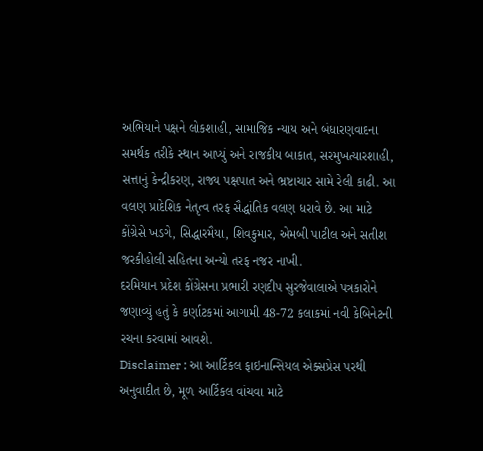અભિયાને પક્ષને લોકશાહી, સામાજિક ન્યાય અને બંધારણવાદના સમર્થક તરીકે સ્થાન આપ્યું અને રાજકીય બાકાત, સરમુખત્યારશાહી, સત્તાનું કેન્દ્રીકરણ, રાજ્ય પક્ષપાત અને ભ્રષ્ટાચાર સામે રેલી કાઢી. આ વલણ પ્રાદેશિક નેતૃત્વ તરફ સૈદ્ધાંતિક વલણ ધરાવે છે. આ માટે કોંગ્રેસે ખડગે, સિદ્ધારમૈયા, શિવકુમાર, એમબી પાટીલ અને સતીશ જરકીહોલી સહિતના અન્યો તરફ નજર નાખી.
દરમિયાન પ્રદેશ કોંગ્રેસના પ્રભારી રણદીપ સુરજેવાલાએ પત્રકારોને જણાવ્યું હતું કે કર્ણાટકમાં આગામી 48-72 કલાકમાં નવી કેબિનેટની રચના કરવામાં આવશે.
Disclaimer : આ આર્ટિકલ ફાઇનાન્સિયલ એક્સપ્રેસ પરથી અનુવાદીત છે, મૂળ આર્ટિકલ વાંચવા માટે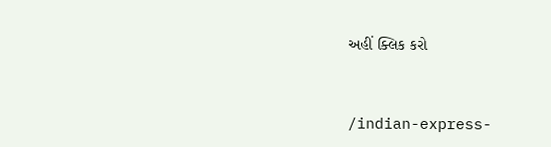અહીં ક્લિક કરો


/indian-express-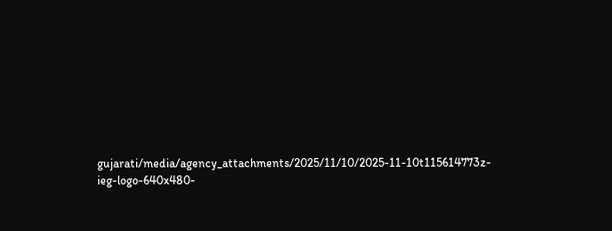gujarati/media/agency_attachments/2025/11/10/2025-11-10t115614773z-ieg-logo-640x480-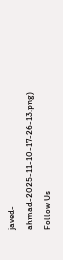javed-ahmad-2025-11-10-17-26-13.png)
Follow Us